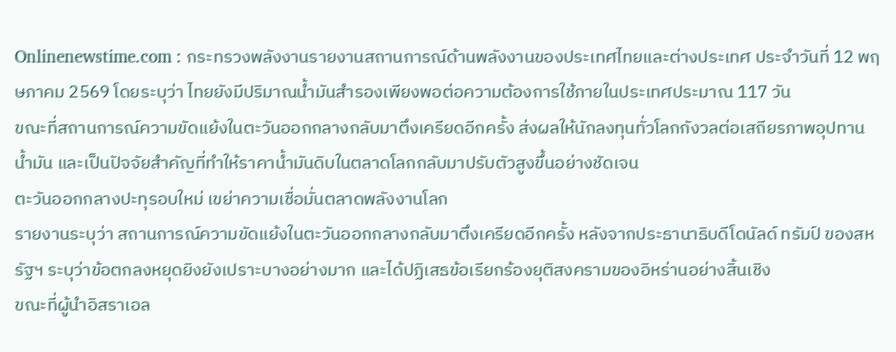Onlinenewstime.com : กระทรวงพลังงานรายงานสถานการณ์ด้านพลังงานของประเทศไทยและต่างประเทศ ประจำวันที่ 12 พฤษภาคม 2569 โดยระบุว่า ไทยยังมีปริมาณน้ำมันสำรองเพียงพอต่อความต้องการใช้ภายในประเทศประมาณ 117 วัน
ขณะที่สถานการณ์ความขัดแย้งในตะวันออกกลางกลับมาตึงเครียดอีกครั้ง ส่งผลให้นักลงทุนทั่วโลกกังวลต่อเสถียรภาพอุปทานน้ำมัน และเป็นปัจจัยสำคัญที่ทำให้ราคาน้ำมันดิบในตลาดโลกกลับมาปรับตัวสูงขึ้นอย่างชัดเจน
ตะวันออกกลางปะทุรอบใหม่ เขย่าความเชื่อมั่นตลาดพลังงานโลก
รายงานระบุว่า สถานการณ์ความขัดแย้งในตะวันออกกลางกลับมาตึงเครียดอีกครั้ง หลังจากประธานาธิบดีโดนัลด์ ทรัมป์ ของสหรัฐฯ ระบุว่าข้อตกลงหยุดยิงยังเปราะบางอย่างมาก และได้ปฏิเสธข้อเรียกร้องยุติสงครามของอิหร่านอย่างสิ้นเชิง
ขณะที่ผู้นำอิสราเอล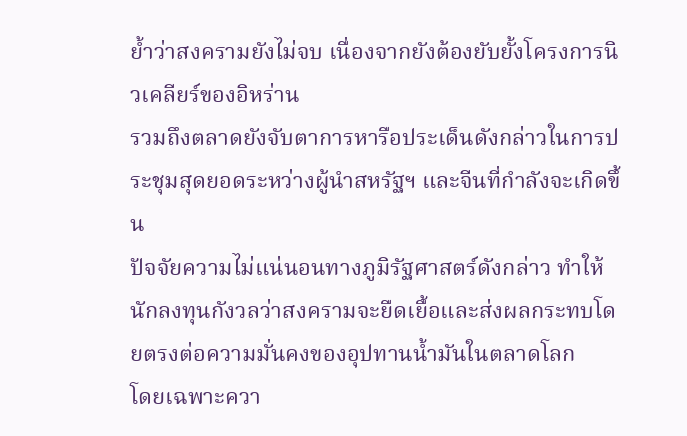ย้ำว่าสงครามยังไม่จบ เนื่องจากยังต้องยับยั้งโครงการนิวเคลียร์ของอิหร่าน
รวมถึงตลาดยังจับตาการหารือประเด็นดังกล่าวในการประชุมสุดยอดระหว่างผู้นำสหรัฐฯ และจีนที่กำลังจะเกิดขึ้น
ปัจจัยความไม่แน่นอนทางภูมิรัฐศาสตร์ดังกล่าว ทำให้นักลงทุนกังวลว่าสงครามจะยืดเยื้อและส่งผลกระทบโดยตรงต่อความมั่นคงของอุปทานน้ำมันในตลาดโลก
โดยเฉพาะควา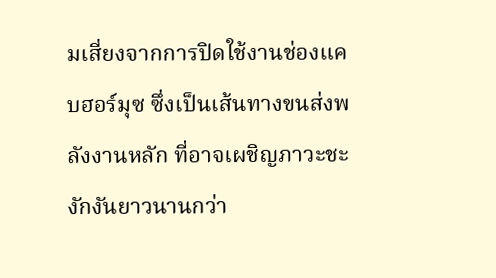มเสี่ยงจากการปิดใช้งานช่องแคบฮอร์มุซ ซึ่งเป็นเส้นทางขนส่งพลังงานหลัก ที่อาจเผชิญภาวะชะงักงันยาวนานกว่า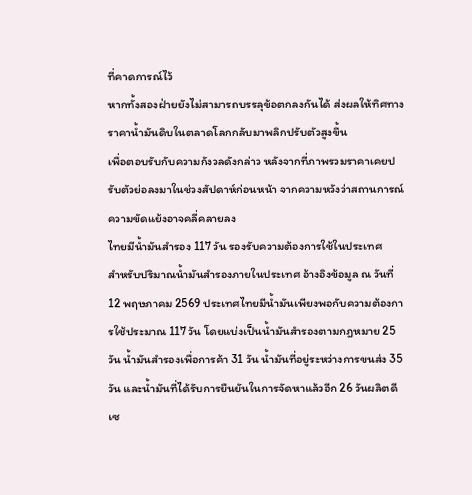ที่คาดการณ์ไว้
หากทั้งสองฝ่ายยังไม่สามารถบรรลุข้อตกลงกันได้ ส่งผลให้ทิศทางราคาน้ำมันดิบในตลาดโลกกลับมาพลิกปรับตัวสูงขึ้น
เพื่อตอบรับกับความกังวลดังกล่าว หลังจากที่ภาพรวมราคาเคยปรับตัวย่อลงมาในช่วงสัปดาห์ก่อนหน้า จากความหวังว่าสถานการณ์ความขัดแย้งอาจคลี่คลายลง
ไทยมีน้ำมันสำรอง 117 วัน รองรับความต้องการใช้ในประเทศ
สำหรับปริมาณน้ำมันสำรองภายในประเทศ อ้างอิงข้อมูล ณ วันที่ 12 พฤษภาคม 2569 ประเทศไทยมีน้ำมันเพียงพอกับความต้องการใช้ประมาณ 117 วัน โดยแบ่งเป็นน้ำมันสำรองตามกฎหมาย 25 วัน น้ำมันสำรองเพื่อการค้า 31 วัน น้ำมันที่อยู่ระหว่างการขนส่ง 35 วัน และน้ำมันที่ได้รับการยืนยันในการจัดหาแล้วอีก 26 วันผลิตดีเซ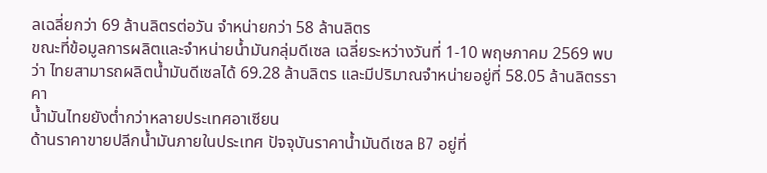ลเฉลี่ยกว่า 69 ล้านลิตรต่อวัน จำหน่ายกว่า 58 ล้านลิตร
ขณะที่ข้อมูลการผลิตและจำหน่ายน้ำมันกลุ่มดีเซล เฉลี่ยระหว่างวันที่ 1-10 พฤษภาคม 2569 พบว่า ไทยสามารถผลิตน้ำมันดีเซลได้ 69.28 ล้านลิตร และมีปริมาณจำหน่ายอยู่ที่ 58.05 ล้านลิตรราคา
น้ำมันไทยยังต่ำกว่าหลายประเทศอาเซียน
ด้านราคาขายปลีกน้ำมันภายในประเทศ ปัจจุบันราคาน้ำมันดีเซล B7 อยู่ที่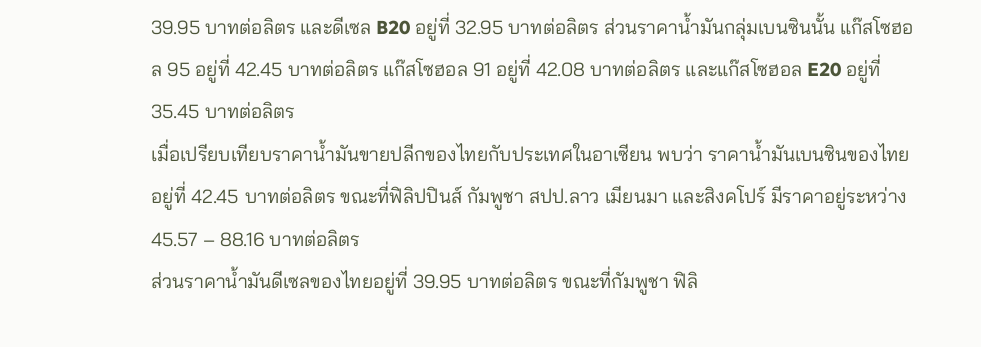39.95 บาทต่อลิตร และดีเซล B20 อยู่ที่ 32.95 บาทต่อลิตร ส่วนราคาน้ำมันกลุ่มเบนซินนั้น แก๊สโซฮอล 95 อยู่ที่ 42.45 บาทต่อลิตร แก๊สโซฮอล 91 อยู่ที่ 42.08 บาทต่อลิตร และแก๊สโซฮอล E20 อยู่ที่ 35.45 บาทต่อลิตร
เมื่อเปรียบเทียบราคาน้ำมันขายปลีกของไทยกับประเทศในอาเซียน พบว่า ราคาน้ำมันเบนซินของไทยอยู่ที่ 42.45 บาทต่อลิตร ขณะที่ฟิลิปปินส์ กัมพูชา สปป.ลาว เมียนมา และสิงคโปร์ มีราคาอยู่ระหว่าง 45.57 – 88.16 บาทต่อลิตร
ส่วนราคาน้ำมันดีเซลของไทยอยู่ที่ 39.95 บาทต่อลิตร ขณะที่กัมพูชา ฟิลิ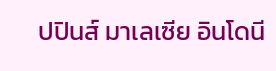ปปินส์ มาเลเซีย อินโดนี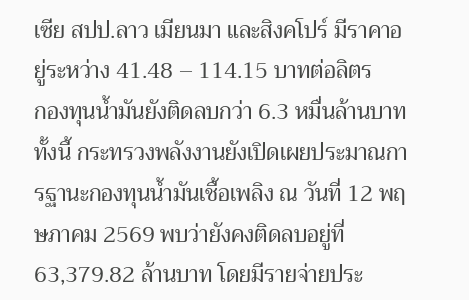เซีย สปป.ลาว เมียนมา และสิงคโปร์ มีราคาอยู่ระหว่าง 41.48 – 114.15 บาทต่อลิตร
กองทุนน้ำมันยังติดลบกว่า 6.3 หมื่นล้านบาท
ทั้งนี้ กระทรวงพลังงานยังเปิดเผยประมาณการฐานะกองทุนน้ำมันเชื้อเพลิง ณ วันที่ 12 พฤษภาคม 2569 พบว่ายังคงติดลบอยู่ที่ 63,379.82 ล้านบาท โดยมีรายจ่ายประ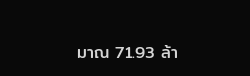มาณ 71.93 ล้า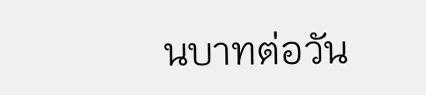นบาทต่อวัน